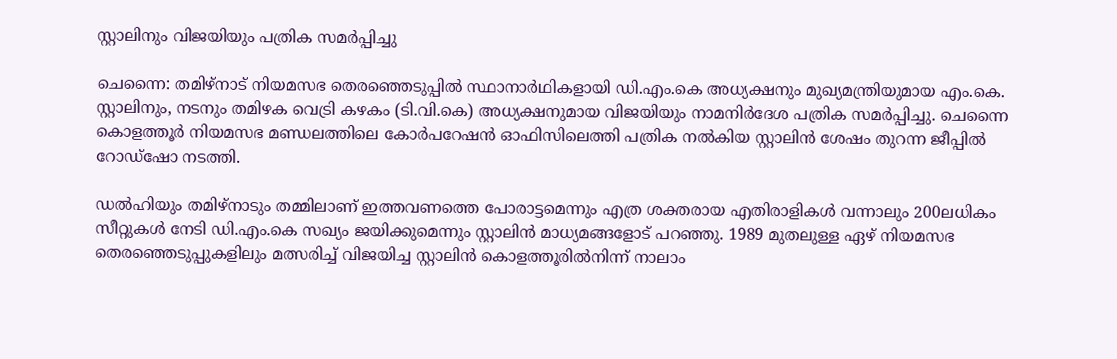സ്റ്റാലിനും വിജയിയും പത്രിക സമർപ്പിച്ചു

ചെന്നൈ: തമിഴ്നാട് നിയമസഭ തെരഞ്ഞെടുപ്പിൽ സ്ഥാനാർഥികളായി ഡി.എം.കെ അധ്യക്ഷനും മുഖ്യമന്ത്രിയുമായ എം.കെ. സ്റ്റാലിനും, നടനും തമിഴക വെട്രി കഴകം (ടി.വി.കെ) അധ്യക്ഷനുമായ വിജയിയും നാമനിർദേശ പത്രിക സമർപ്പിച്ചു. ചെന്നൈ കൊളത്തൂർ നിയമസഭ മണ്ഡലത്തിലെ കോർപറേഷൻ ഓഫിസിലെത്തി പത്രിക നൽകിയ സ്റ്റാലിൻ ശേഷം തുറന്ന ജീപ്പിൽ റോഡ്ഷോ നടത്തി.

ഡൽഹിയും തമിഴ്നാടും തമ്മിലാണ് ഇത്തവണത്തെ പോരാട്ടമെന്നും എത്ര ശക്തരായ എതിരാളികൾ വന്നാലും 200ലധികം സീറ്റുകൾ നേടി ഡി.എം.കെ സഖ്യം ജയിക്കുമെന്നും സ്റ്റാലിൻ മാധ്യമങ്ങളോട് പറഞ്ഞു. 1989 മുതലുള്ള ഏഴ് നിയമസഭ തെരഞ്ഞെടുപ്പുകളിലും മത്സരിച്ച് വിജയിച്ച സ്റ്റാലിൻ കൊളത്തൂരിൽനിന്ന് നാലാം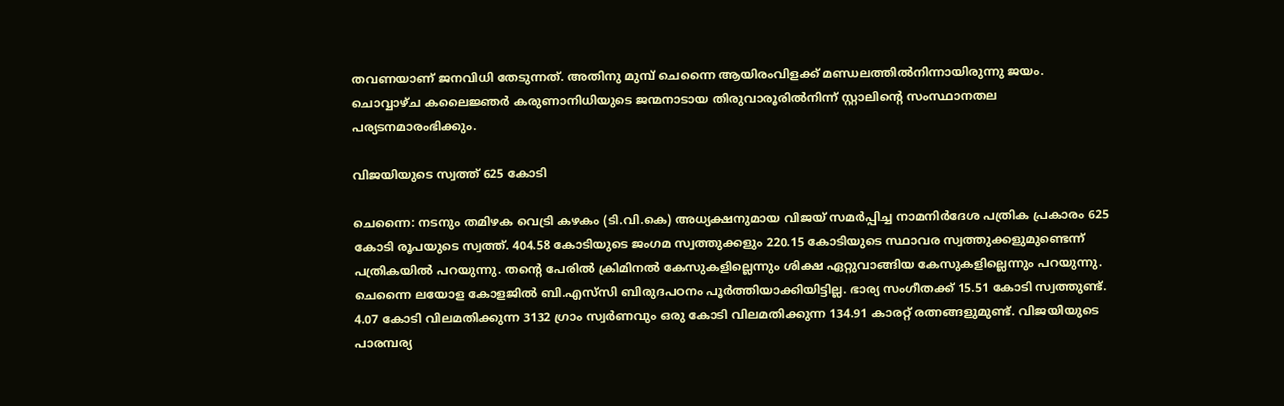തവണയാണ് ജനവിധി തേടുന്നത്. അതിനു മുമ്പ് ചെന്നൈ ആയിരംവിളക്ക് മണ്ഡലത്തിൽനിന്നായിരുന്നു ജയം. ചൊവ്വാഴ്ച കലൈജ്ഞർ കരുണാനിധിയുടെ ജന്മനാടായ തിരുവാരൂരിൽനിന്ന് സ്റ്റാലിന്റെ സംസ്ഥാനതല പര്യടനമാരംഭിക്കും.

വിജയിയുടെ സ്വത്ത് 625 കോടി

ചെന്നൈ: നടനും തമിഴക വെട്രി കഴകം (ടി.വി.കെ) അധ്യക്ഷനുമായ വിജയ് സമർപ്പിച്ച നാമനിർദേശ പത്രിക പ്രകാരം 625 കോടി രൂപയുടെ സ്വത്ത്. 404.58 കോടിയുടെ ജംഗമ സ്വത്തുക്കളും 220.15 കോടിയുടെ സ്ഥാവര സ്വത്തുക്കളുമുണ്ടെന്ന് പത്രികയിൽ പറയുന്നു. തന്റെ പേരിൽ ക്രിമിനൽ കേസുകളില്ലെന്നും ശിക്ഷ ഏറ്റുവാങ്ങിയ കേസുകളില്ലെന്നും പറയുന്നു. ചെന്നൈ ലയോള കോളജിൽ ബി.എസ്‍സി ബിരുദപഠനം പൂർത്തിയാക്കിയിട്ടില്ല. ഭാര്യ സംഗീതക്ക് 15.51 കോടി സ്വത്തുണ്ട്. 4.07 കോടി വിലമതിക്കുന്ന 3132 ഗ്രാം സ്വർണവും ഒരു കോടി വിലമതിക്കുന്ന 134.91 കാരറ്റ് രത്നങ്ങളുമുണ്ട്. വിജയിയുടെ പാരമ്പര്യ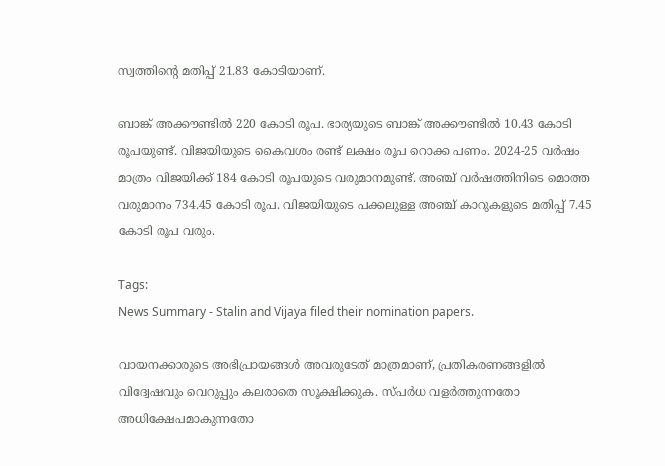സ്വത്തിന്റെ മതിപ്പ് 21.83 കോടിയാണ്.

ബാങ്ക് അക്കൗണ്ടിൽ 220 കോടി രൂപ. ഭാര്യയുടെ ബാങ്ക് അക്കൗണ്ടിൽ 10.43 കോടി രൂപയുണ്ട്. വിജയിയുടെ കൈവശം രണ്ട് ലക്ഷം രൂപ റൊക്ക പണം. 2024-25 വർഷം മാത്രം വിജയിക്ക് 184 കോടി രൂപയുടെ വരുമാനമുണ്ട്. അഞ്ച് വർഷത്തിനിടെ മൊത്ത വരുമാനം 734.45 കോടി രൂപ. വിജയിയുടെ പക്കലുള്ള അഞ്ച് കാറുകളുടെ മതിപ്പ് 7.45 കോടി രൂപ വരും.

Tags:
News Summary - Stalin and Vijaya filed their nomination papers.

വായനക്കാരുടെ അഭിപ്രായങ്ങള്‍ അവരുടേത് മാത്രമാണ്, പ്രതികരണങ്ങളിൽ വിദ്വേഷവും വെറുപ്പും കലരാതെ സൂക്ഷിക്കുക. സ്പർധ വളർത്തുന്നതോ അധിക്ഷേപമാകുന്നതോ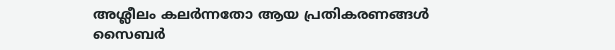അശ്ലീലം കലർന്നതോ ആയ പ്രതികരണങ്ങൾ സൈബർ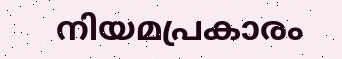നിയമപ്രകാരം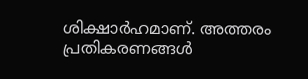ശിക്ഷാർഹമാണ്. അത്തരം പ്രതികരണങ്ങൾ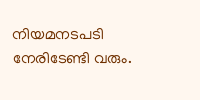നിയമനടപടി നേരിടേണ്ടി വരും.